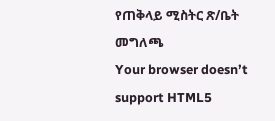የጠቅላይ ሚስትር ጽ/ቤት መግለጫ
Your browser doesn’t support HTML5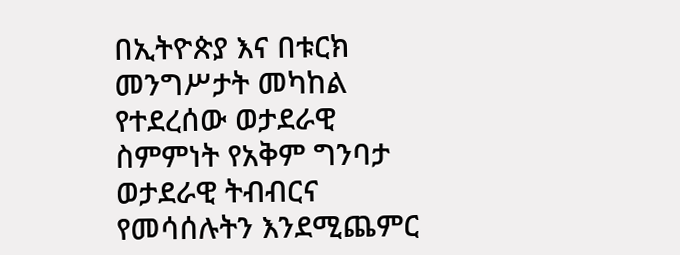በኢትዮጵያ እና በቱርክ መንግሥታት መካከል የተደረሰው ወታደራዊ ስምምነት የአቅም ግንባታ ወታደራዊ ትብብርና የመሳሰሉትን እንደሚጨምር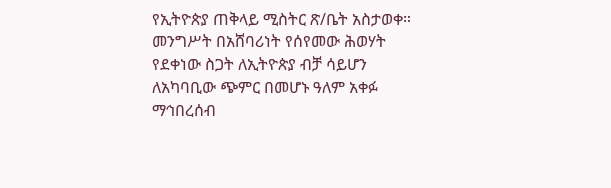የኢትዮጵያ ጠቅላይ ሚስትር ጽ/ቤት አስታወቀ።
መንግሥት በአሸባሪነት የሰየመው ሕወሃት የደቀነው ስጋት ለኢትዮጵያ ብቻ ሳይሆን ለአካባቢው ጭምር በመሆኑ ዓለም አቀፉ ማኅበረሰብ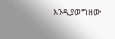እንዲያወግዘው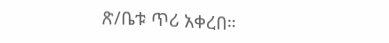ጽ/ቤቱ ጥሪ አቀረበ።